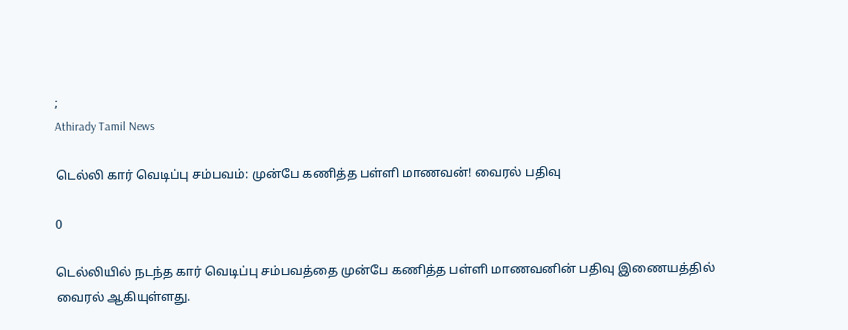;
Athirady Tamil News

டெல்லி கார் வெடிப்பு சம்பவம்: முன்பே கணித்த பள்ளி மாணவன்! வைரல் பதிவு

0

டெல்லியில் நடந்த கார் வெடிப்பு சம்பவத்தை முன்பே கணித்த பள்ளி மாணவனின் பதிவு இணையத்தில் வைரல் ஆகியுள்ளது.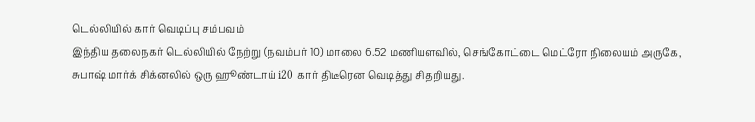டெல்லியில் கார் வெடிப்பு சம்பவம்
இந்திய தலைநகர் டெல்லியில் நேற்று (நவம்பர் 10) மாலை 6.52 மணியளவில், செங்கோட்டை மெட்ரோ நிலையம் அருகே, சுபாஷ் மார்க் சிக்னலில் ஒரு ஹூண்டாய் i20 கார் திடீரென வெடித்து சிதறியது.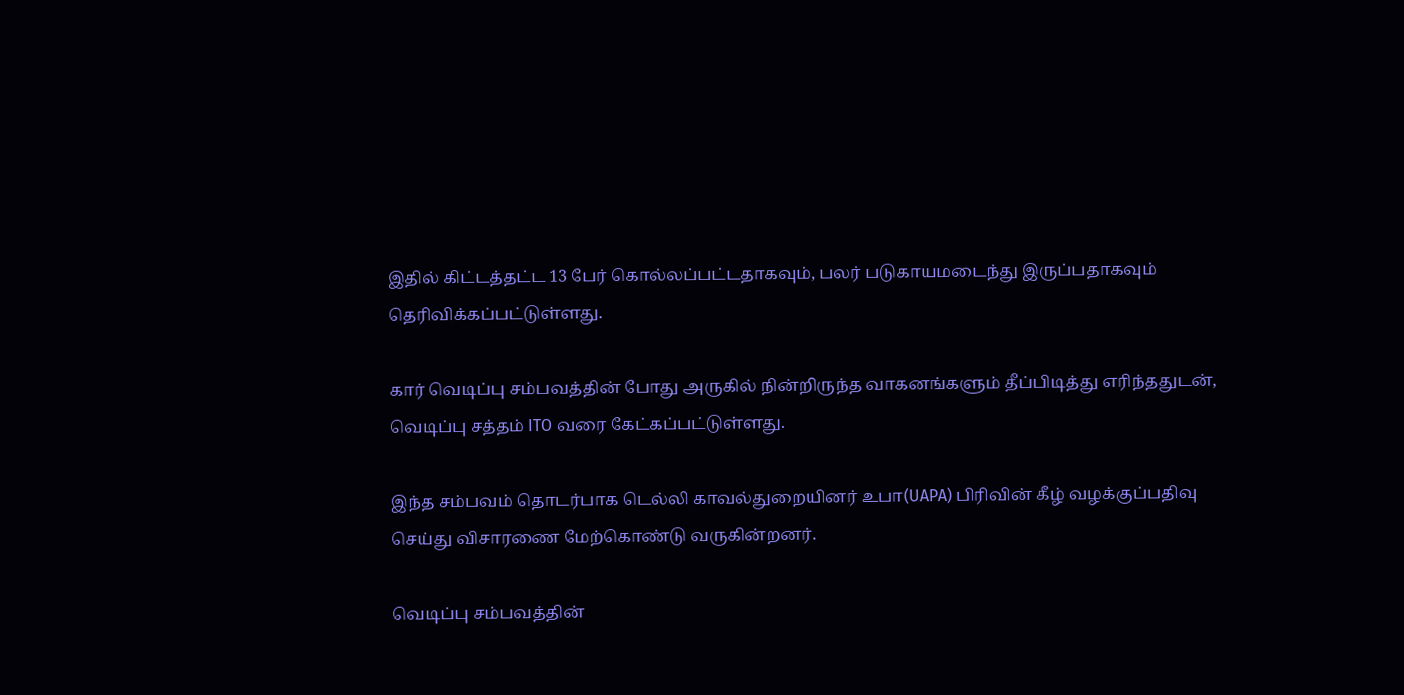இதில் கிட்டத்தட்ட 13 பேர் கொல்லப்பட்டதாகவும், பலர் படுகாயமடைந்து இருப்பதாகவும் தெரிவிக்கப்பட்டுள்ளது.

கார் வெடிப்பு சம்பவத்தின் போது அருகில் நின்றிருந்த வாகனங்களும் தீப்பிடித்து எரிந்ததுடன், வெடிப்பு சத்தம் ITO வரை கேட்கப்பட்டுள்ளது.

இந்த சம்பவம் தொடர்பாக டெல்லி காவல்துறையினர் உபா(UAPA) பிரிவின் கீழ் வழக்குப்பதிவு செய்து விசாரணை மேற்கொண்டு வருகின்றனர்.

வெடிப்பு சம்பவத்தின்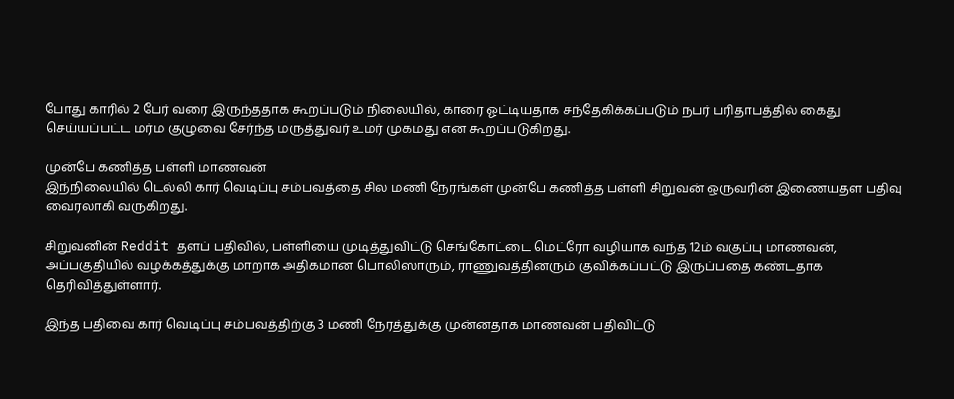போது காரில் 2 பேர் வரை இருந்ததாக கூறப்படும் நிலையில், காரை ஓட்டியதாக சந்தேகிக்கப்படும் நபர் பரிதாபத்தில் கைது செய்யப்பட்ட மர்ம குழுவை சேர்ந்த மருத்துவர் உமர் முகமது என கூறப்படுகிறது.

முன்பே கணித்த பள்ளி மாணவன்
இந்நிலையில் டெல்லி கார் வெடிப்பு சம்பவத்தை சில மணி நேரங்கள் முன்பே கணித்த பள்ளி சிறுவன் ஒருவரின் இணையதள பதிவு வைரலாகி வருகிறது.

சிறுவனின் Reddit தளப் பதிவில், பள்ளியை முடித்துவிட்டு செங்கோட்டை மெட்ரோ வழியாக வந்த 12ம் வகுப்பு மாணவன், அப்பகுதியில் வழக்கத்துக்கு மாறாக அதிகமான பொலிஸாரும், ராணுவத்தினரும் குவிக்கப்பட்டு இருப்பதை கண்டதாக தெரிவித்துள்ளார்.

இந்த பதிவை கார் வெடிப்பு சம்பவத்திற்கு 3 மணி நேரத்துக்கு முன்னதாக மாணவன் பதிவிட்டு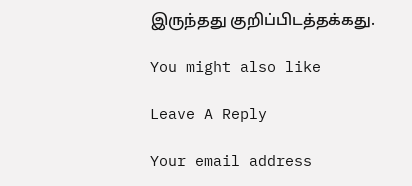இருந்தது குறிப்பிடத்தக்கது.

You might also like

Leave A Reply

Your email address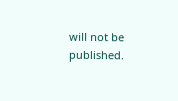will not be published.